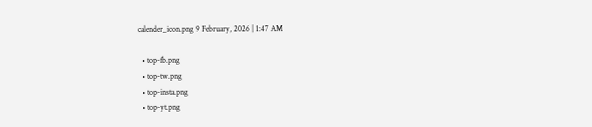calender_icon.png 9 February, 2026 | 1:47 AM

  • top-fb.png
  • top-tw.png
  • top-insta.png
  • top-yt.png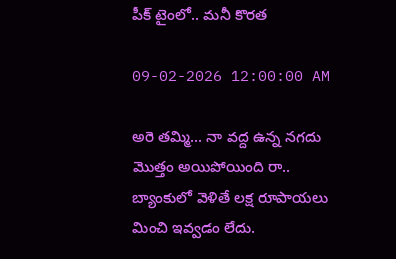పీక్ టైంలో.. మనీ కొరత

09-02-2026 12:00:00 AM

అరె తమ్మి... నా వద్ద ఉన్న నగదు మొత్తం అయిపోయింది రా.. బ్యాంకులో వెళితే లక్ష రూపాయలు మించి ఇవ్వడం లేదు.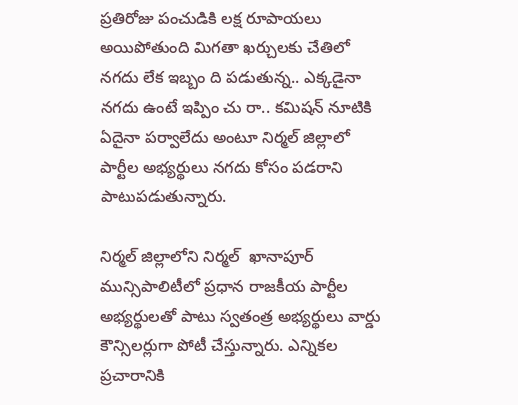ప్రతిరోజు పంచుడికి లక్ష రూపాయలు అయిపోతుంది మిగతా ఖర్చులకు చేతిలో నగదు లేక ఇబ్బం ది పడుతున్న.. ఎక్కడైనా నగదు ఉంటే ఇప్పిం చు రా.. కమిషన్ నూటికి ఏదైనా పర్వాలేదు అంటూ నిర్మల్ జిల్లాలో పార్టీల అభ్యర్థులు నగదు కోసం పడరాని పాటుపడుతున్నారు.

నిర్మల్ జిల్లాలోని నిర్మల్  ఖానాపూర్ మున్సిపాలిటీలో ప్రధాన రాజకీయ పార్టీల అభ్యర్థులతో పాటు స్వతంత్ర అభ్యర్థులు వార్డు కౌన్సిలర్లుగా పోటీ చేస్తున్నారు. ఎన్నికల ప్రచారానికి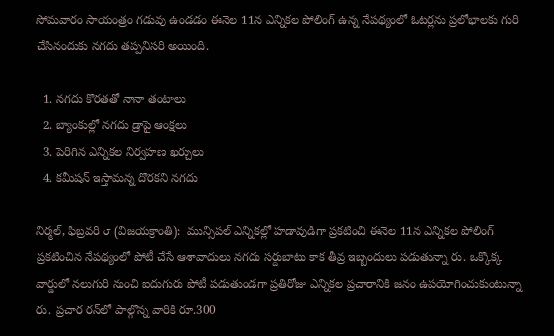సోమవారం సాయంత్రం గడువు ఉండడం ఈనెల 11న ఎన్నికల పోలింగ్ ఉన్న నేపథ్యంలో ఓటర్లను ప్రలోభాలకు గురి చేసినందుకు నగదు తప్పనిసరి అయింది.

  1. నగదు కొరతతో నానా తంటాలు
  2. బ్యాంకుల్లో నగదు డ్రాపై ఆంక్షలు
  3. పెరిగిన ఎన్నికల నిర్వహణ ఖర్చులు
  4. కమీషన్ ఇస్తామన్న దొరకని నగదు

నిర్మల్, ఫిబ్రవరి ౮ (విజయక్రాంతి):  మున్సిపల్ ఎన్నికల్లో హడావుడిగా ప్రకటించి ఈనెల 11న ఎన్నికల పోలింగ్ ప్రకటించిన నేపథ్యంలో పోటీ చేసే ఆశావాదులు నగదు సర్దుబాటు కాక తీవ్ర ఇబ్బందులు పడుతున్నా రు. ఒక్కొక్క వార్డులో నలుగురి నుంచి ఐదుగురు పోటీ పడుతుండగా ప్రతిరోజు ఎన్నికల ప్రచారానికి జనం ఉపయోగించుకుంటున్నా రు. ప్రచార రన్‌లో పాల్గొన్న వారికి రూ.300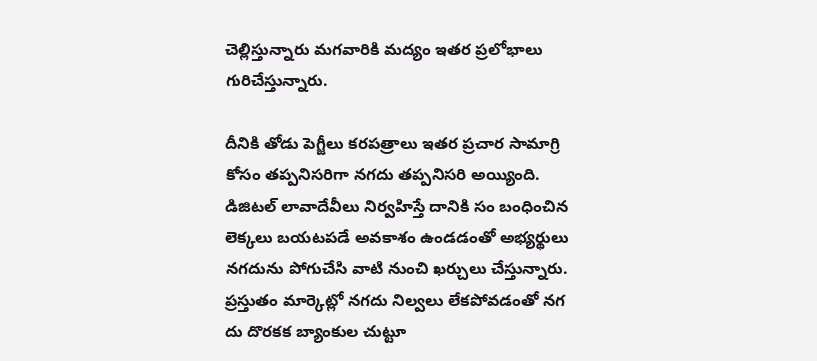చెల్లిస్తున్నారు మగవారికి మద్యం ఇతర ప్రలోభాలు గురిచేస్తున్నారు.

దీనికి తోడు పెగ్జీలు కరపత్రాలు ఇతర ప్రచార సామాగ్రి కోసం తప్పనిసరిగా నగదు తప్పనిసరి అయ్యింది. డిజిటల్ లావాదేవీలు నిర్వహిస్తే దానికి సం బంధించిన లెక్కలు బయటపడే అవకాశం ఉండడంతో అభ్యర్థులు నగదును పోగుచేసి వాటి నుంచి ఖర్చులు చేస్తున్నారు. ప్రస్తుతం మార్కెట్లో నగదు నిల్వలు లేకపోవడంతో నగ దు దొరకక బ్యాంకుల చుట్టూ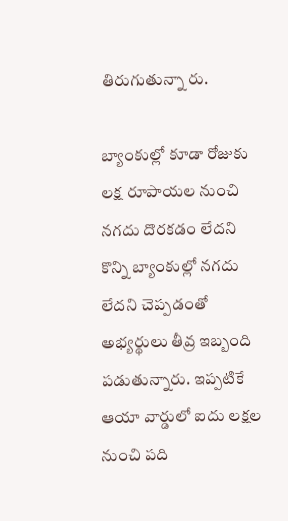తిరుగుతున్నా రు.

బ్యాంకుల్లో కూడా రోజుకు లక్ష రూపాయల నుంచి నగదు దొరకడం లేదని కొన్ని బ్యాంకుల్లో నగదు లేదని చెప్పడంతో అభ్యర్థులు తీవ్ర ఇబ్బంది పడుతున్నారు. ఇప్పటికే ఆయా వార్డులో ఐదు లక్షల నుంచి పది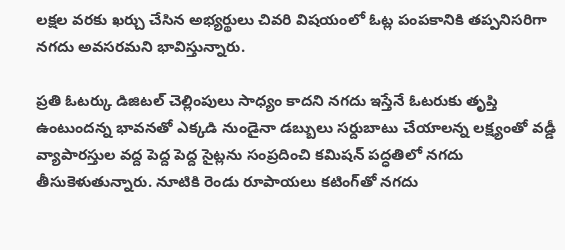లక్షల వరకు ఖర్చు చేసిన అభ్యర్థులు చివరి విషయంలో ఓట్ల పంపకానికి తప్పనిసరిగా నగదు అవసరమని భావిస్తున్నారు.

ప్రతి ఓటర్కు డిజిటల్ చెల్లింపులు సాధ్యం కాదని నగదు ఇస్తేనే ఓటరుకు తృప్తి ఉంటుందన్న భావనతో ఎక్కడి నుండైనా డబ్బులు సర్దుబాటు చేయాలన్న లక్ష్యంతో వడ్డీ వ్యాపారస్తుల వద్ద పెద్ద పెద్ద సైట్లను సంప్రదించి కమిషన్ పద్ధతిలో నగదు తీసుకెళుతున్నారు. నూటికి రెండు రూపాయలు కటింగ్‌తో నగదు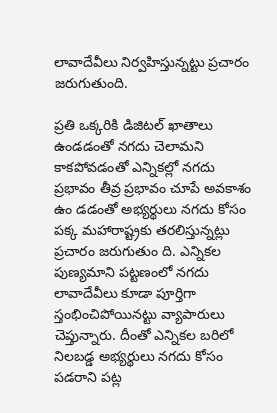లావాదేవీలు నిర్వహిస్తున్నట్టు ప్రచారం జరుగుతుంది.

ప్రతి ఒక్కరికి డిజిటల్ ఖాతాలు ఉండడంతో నగదు చెలామని కాకపోవడంతో ఎన్నికల్లో నగదు ప్రభావం తీవ్ర ప్రభావం చూపే అవకాశం ఉం డడంతో అభ్యర్థులు నగదు కోసం పక్క మహారాష్ట్రకు తరలిస్తున్నట్లు ప్రచారం జరుగుతుం ది. ఎన్నికల పుణ్యమాని పట్టణంలో నగదు లావాదేవీలు కూడా పూర్తిగా స్తంభించిపోయినట్టు వ్యాపారులు చెప్తున్నారు. దీంతో ఎన్నికల బరిలో నిలబడ్డ అభ్యర్థులు నగదు కోసం పడరాని పట్ల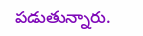పడుతున్నారు.